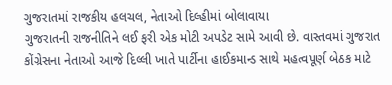ગુજરાતમાં રાજકીય હલચલ, નેતાઓ દિલ્હીમાં બોલાવાયા
ગુજરાતની રાજનીતિને લઈ ફરી એક મોટી અપડેટ સામે આવી છે. વાસ્તવમાં ગુજરાત કોંગ્રેસના નેતાઓ આજે દિલ્લી ખાતે પાર્ટીના હાઈકમાન્ડ સાથે મહત્વપૂર્ણ બેઠક માટે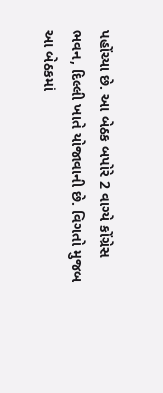પહોંચ્યા છે. આ બેઠક બપોરે 2 વાગ્યે કોંગ્રેસ ભવન, દિલ્લી ખાતે યોજાવાની છે. વિગતો મુજબ આ બેઠકમાં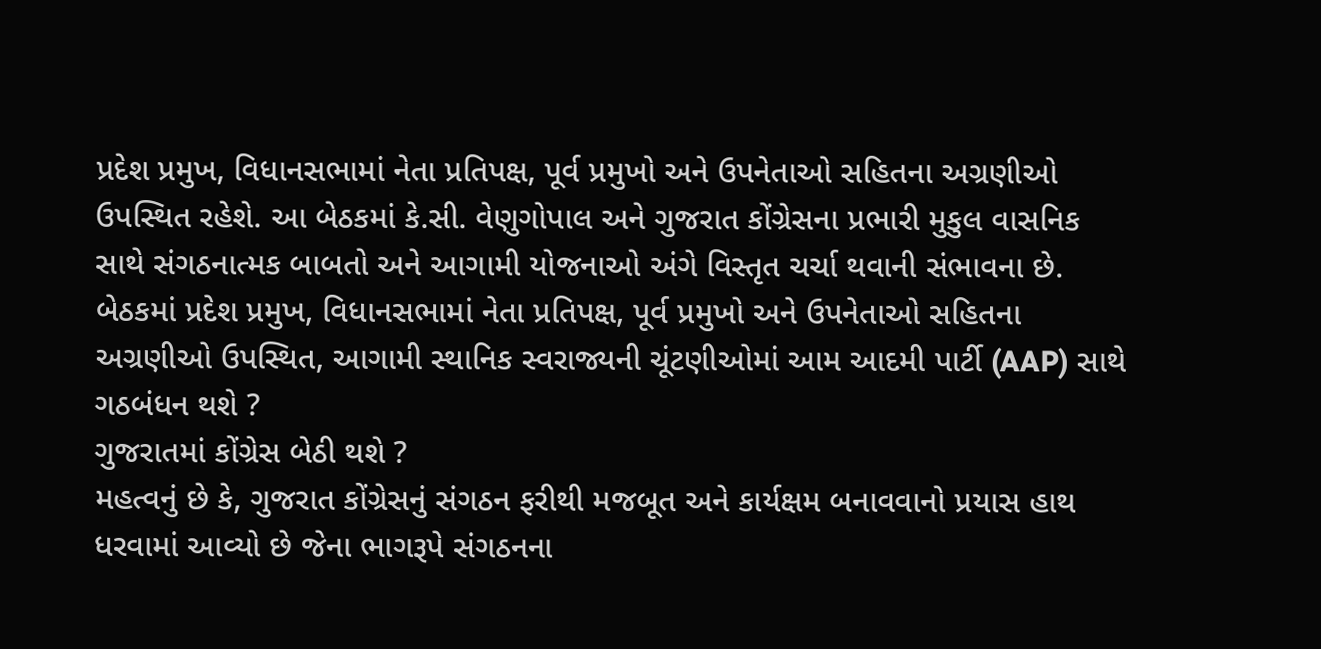પ્રદેશ પ્રમુખ, વિધાનસભામાં નેતા પ્રતિપક્ષ, પૂર્વ પ્રમુખો અને ઉપનેતાઓ સહિતના અગ્રણીઓ ઉપસ્થિત રહેશે. આ બેઠકમાં કે.સી. વેણુગોપાલ અને ગુજરાત કોંગ્રેસના પ્રભારી મુકુલ વાસનિક સાથે સંગઠનાત્મક બાબતો અને આગામી યોજનાઓ અંગે વિસ્તૃત ચર્ચા થવાની સંભાવના છે.
બેઠકમાં પ્રદેશ પ્રમુખ, વિધાનસભામાં નેતા પ્રતિપક્ષ, પૂર્વ પ્રમુખો અને ઉપનેતાઓ સહિતના અગ્રણીઓ ઉપસ્થિત, આગામી સ્થાનિક સ્વરાજ્યની ચૂંટણીઓમાં આમ આદમી પાર્ટી (AAP) સાથે ગઠબંધન થશે ?
ગુજરાતમાં કોંગ્રેસ બેઠી થશે ?
મહત્વનું છે કે, ગુજરાત કોંગ્રેસનું સંગઠન ફરીથી મજબૂત અને કાર્યક્ષમ બનાવવાનો પ્રયાસ હાથ ધરવામાં આવ્યો છે જેના ભાગરૂપે સંગઠનના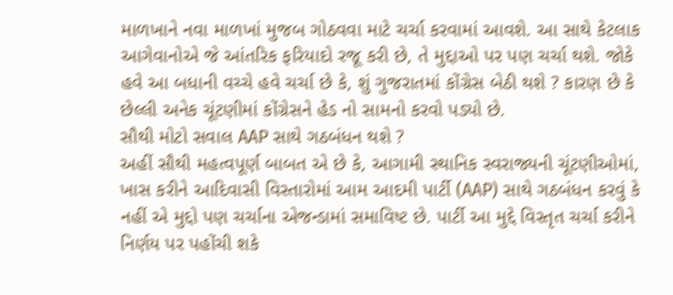માળખાને નવા માળખાં મુજબ ગોઠવવા માટે ચર્ચા કરવામાં આવશે. આ સાથે કેટલાક આગેવાનોએ જે આંતરિક ફરિયાદો રજૂ કરી છે, તે મુદ્દાઓ પર પણ ચર્ચા થશે. જોકે હવે આ બધાની વચ્ચે હવે ચર્ચા છે કે, શું ગુજરાતમાં કોંગ્રેસ બેઠી થશે ? કારણ છે કે છેલ્લી અનેક ચૂંટણીમાં કોંગ્રેસને હેડ નો સામનો કરવો પડ્યો છે.
સૌથી મોટો સવાલ AAP સાથે ગઠબંધન થશે ?
અહીં સૌથી મહત્વપૂર્ણ બાબત એ છે કે, આગામી સ્થાનિક સ્વરાજ્યની ચૂંટણીઓમાં, ખાસ કરીને આદિવાસી વિસ્તારોમાં આમ આદમી પાર્ટી (AAP) સાથે ગઠબંધન કરવું કે નહીં એ મુદ્દો પણ ચર્ચાના એજન્ડામાં સમાવિષ્ટ છે. પાર્ટી આ મુદ્દે વિસ્તૃત ચર્ચા કરીને નિર્ણય પર પહોંચી શકે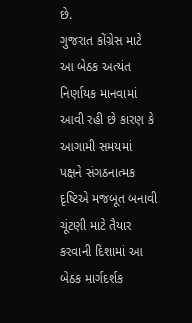છે.
ગુજરાત કોંગ્રેસ માટે આ બેઠક અત્યંત નિર્ણાયક માનવામાં આવી રહી છે કારણ કે આગામી સમયમાં પક્ષને સંગઠનાત્મક દૃષ્ટિએ મજબૂત બનાવી ચૂંટણી માટે તૈયાર કરવાની દિશામાં આ બેઠક માર્ગદર્શક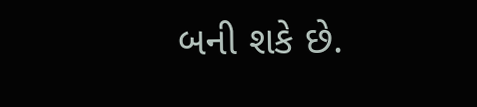બની શકે છે.